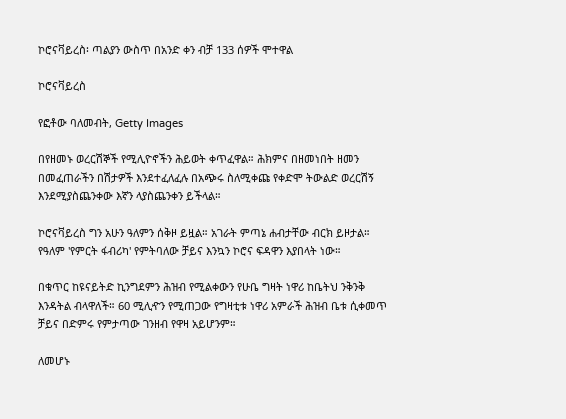ኮሮናቫይረስ፡ ጣልያን ውስጥ በአንድ ቀን ብቻ 133 ሰዎች ሞተዋል

ኮሮናቫይረስ

የፎቶው ባለመብት, Getty Images

በየዘመኑ ወረርሽኞች የሚሊዮኖችን ሕይወት ቀጥፈዋል። ሕክምና በዘመነበት ዘመን በመፈጠራችን በሽታዎች እንደተፈለፈሉ በአጭሩ ስለሚቀጩ የቀድሞ ትውልድ ወረርሽኝ እንደሚያስጨንቀው እኛን ላያስጨንቀን ይችላል።

ኮሮናቫይረስ ግን አሁን ዓለምን ሰቅዞ ይዟል። አገራት ምጣኔ ሐብታቸው ብርክ ይዞታል። የዓለም 'የምርት ፋብሪካ' የምትባለው ቻይና እንኳን ኮሮና ፍዳዋን እያበላት ነው።

በቁጥር ከዩናይትድ ኪንግደምን ሕዝብ የሚልቀውን የሁቤ ግዛት ነዋሪ ከቤትህ ንቅንቅ እንዳትል ብላዋለች። 60 ሚሊዯን የሚጠጋው የግዛቲቱ ነዋሪ አምራች ሕዝብ ቤቱ ሲቀመጥ ቻይና በድምሩ የምታጣው ገንዘብ የዋዛ አይሆንም።

ለመሆኑ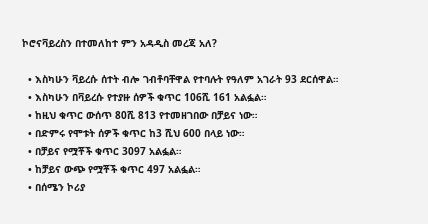ኮሮናቫይረስን በተመለከተ ምን አዳዲስ መረጃ አለ?

  • እስካሁን ቫይረሱ ሰተት ብሎ ገብቶባቸዋል የተባሉት የዓለም አገራት 93 ደርሰዋል።
  • እስካሁን በቫይረሱ የተያዙ ሰዎች ቁጥር 106ሺ 161 አልፏል።
  • ከዚህ ቁጥር ውሰጥ 80ሺ 813 የተመዘገበው በቻይና ነው።
  • በድምሩ የሞቱት ሰዎች ቁጥር ከ3 ሺህ 600 በላይ ነው።
  • በቻይና የሟቾች ቁጥር 3097 አልፏል።
  • ከቻይና ውጭ የሟቾች ቁጥር 497 አልፏል።
  • በሰሜን ኮሪያ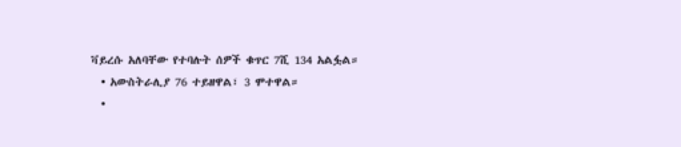ቫይረሱ አለባቸው የተባሉት ሰዎች ቁጥር 7ሺ 134 አልፏል።
  • አውስትራሊያ 76 ተይዘዋል፣ 3 ሞተዋል።
  •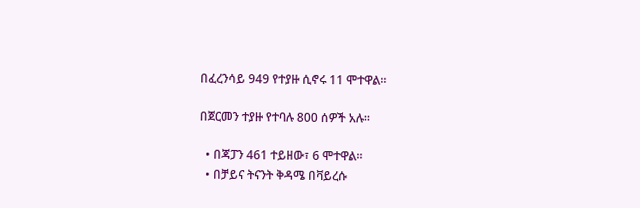በፈረንሳይ 949 የተያዙ ሲኖሩ 11 ሞተዋል።

በጀርመን ተያዙ የተባሉ 800 ሰዎች አሉ።

  • በጃፓን 461 ተይዘው፣ 6 ሞተዋል።
  • በቻይና ትናንት ቅዳሜ በቫይረሱ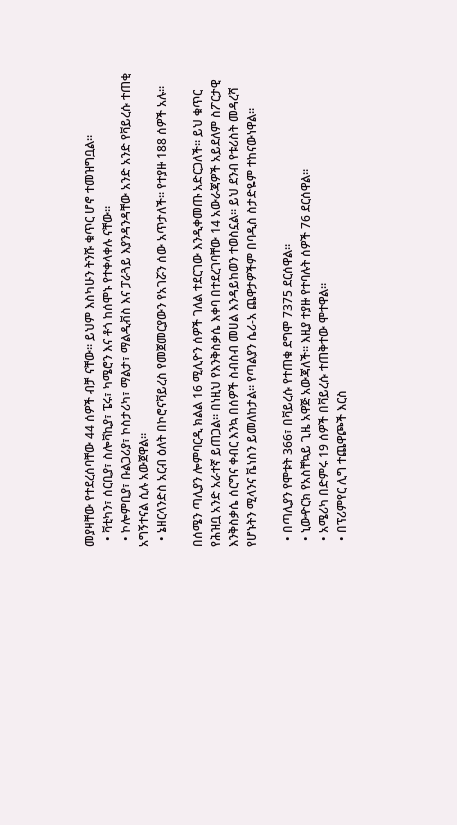መያዛቸው የተደረሰባቸው 44 ሰዎች ብቻ ናቸው። ይህም እስካሁን ትንሹ ቁጥር ሆኖ ተመዝግቧል።
  • ቫቲካን፣ ሰርቢያ፣ ስሎቫኪያ፣ ፔሩ፣ ካሜሮን እና ቶጎ ከሰሞኑ የተቀላቀሉ ናቸው።
  • ኮሎምቢያ፣ ቡልጋሪያ፣ ኮስታሪካ፣ ማልታ፣ ማልዲቭስ እና ፓራጓይ እያንዳንዳቸው አንድ አንድ የቫይረሱ ተጠቂ አግኝተናል ሲሉ አውጀዋል።
  • ኔዘርላንድስ አርብ ዕለት በኮሮናቫይረስ የመጀመርያውን የአገሯን ሰው አጥታለች። የተያዙ 188 ሰዎች አሉ።

በሰሜን ጣሊያን ሎምባርዲ ክልል 16 ሚሊዮን ሰዎች ገለል ተደርገው እንዲቀመጡ አድርጋለች። ይህ ቁጥር የሕዝቧ አንድ አራተኛ ይጠጋል። በነዚህ የእንቅስቃሴ እቀባ በተደረገባቸው 14 አውራጃዎች አይደለም ስፖርታዊ እንቅስቃሴ ሰርግና ቀብር እንኳ በሰዎች ስብስብ መሀል እንዳይከወን ተወስኗል። ይህ ደንብ የቱሪስት መዳረሻ የሆኑትን ሚላንና ቬነስን ይመለከታል። የጣልያን ሴሪ-አ ጨዋታዎችም በባዲስ ስታድዬም ተከናውነዋል።

  • በጣሊያን የሞቱት 366፣ በቫይረሱ የተጠቁ ደግሞ 7375 ደርሰዋል።
  • ኒውዯርክ የአስቸኳይ ጊዜ አዋጅ አውጃለች። እዚያ ተያዙ የተባሉት ሰዎች 76 ደርሰዋል።
  • አሜሪካ በድምሩ 19 ሰዎች በቫይረሱ ተጠቅተው ሞተዋል።
  • በፕሪምየር ሊግ ተጨዋጮች እርስ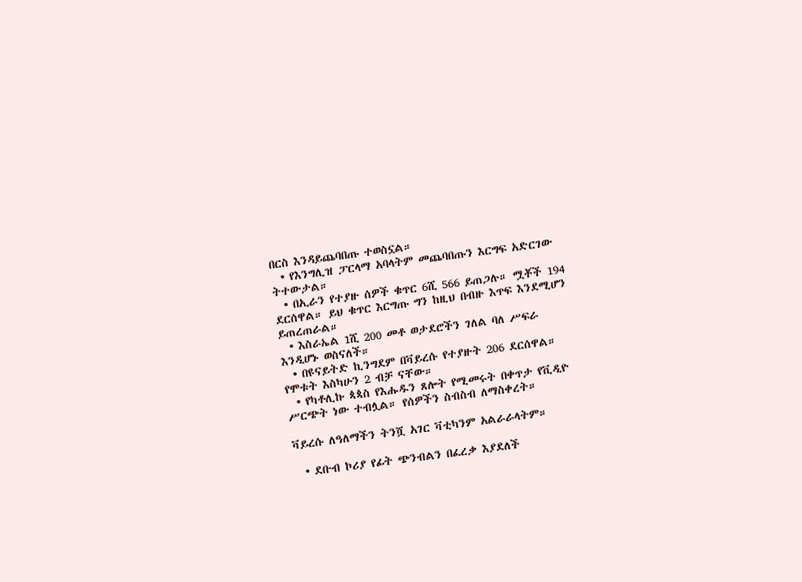በርስ እንዳይጨባበጡ ተወስኗል።
  • የእንግሊዝ ፓርላማ አባላትም መጨባበጡን እርግፍ አድርገው ትተውታል።
  • በኢራን የተያዙ ሰዎች ቁጥር 6ሺ 566 ይጠጋሉ። ሟቾች 194 ደርሰዋል። ይህ ቁጥር እርግጡ ግን ከዚህ በብዙ እጥፍ እንደሚሆን ይጠረጠራል።
  • እስራኤል 1ሺ 200 መቶ ወታደሮችን ገለል ባለ ሥፍራ እንዲሆኑ ወስናለች።
  • በዩናይትድ ኪንግደም በቫይረሱ የተያዙት 206 ደርሰዋል። የሞቱት እስካሁን 2 ብቻ ናቸው።
  • የካቶሊኩ ጳጳስ የእሑዱን ጸሎት የሚመሩት በቀጥታ የቪዲዮ ሥርጭት ነው ተብሏል። የሰዎችን ስብስብ ለማስቀረት።

ቫይረሱ ለዓለማችን ትንሿ አገር ቫቲካንም አልራራላትም።

  • ደቡብ ኮሪያ የፊት ጭንብልን በፈረቃ እያደለች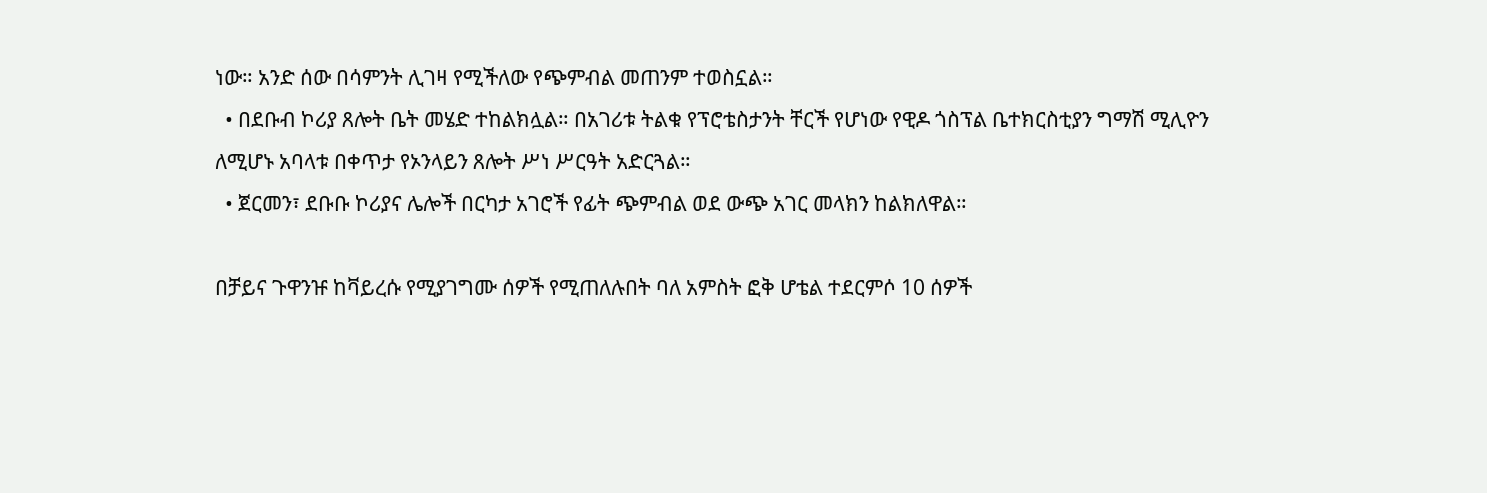ነው። አንድ ሰው በሳምንት ሊገዛ የሚችለው የጭምብል መጠንም ተወስኗል።
  • በደቡብ ኮሪያ ጸሎት ቤት መሄድ ተከልክሏል። በአገሪቱ ትልቁ የፕሮቴስታንት ቸርች የሆነው የዊዶ ጎስፕል ቤተክርስቲያን ግማሽ ሚሊዮን ለሚሆኑ አባላቱ በቀጥታ የኦንላይን ጸሎት ሥነ ሥርዓት አድርጓል።
  • ጀርመን፣ ደቡቡ ኮሪያና ሌሎች በርካታ አገሮች የፊት ጭምብል ወደ ውጭ አገር መላክን ከልክለዋል።

በቻይና ጉዋንዡ ከቫይረሱ የሚያገግሙ ሰዎች የሚጠለሉበት ባለ አምስት ፎቅ ሆቴል ተደርምሶ 10 ሰዎች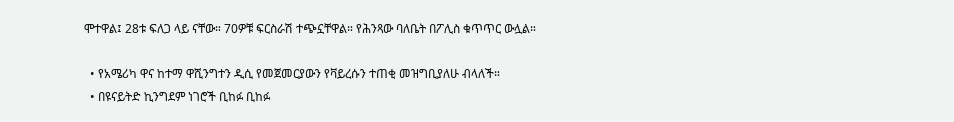ሞተዋል፤ 28ቱ ፍለጋ ላይ ናቸው። 70ዎቹ ፍርስራሽ ተጭኗቸዋል። የሕንጻው ባለቤት በፖሊስ ቁጥጥር ውሏል።

  • የአሜሪካ ዋና ከተማ ዋሺንግተን ዲሲ የመጀመርያውን የቫይረሱን ተጠቂ መዝግቢያለሁ ብላለች።
  • በዩናይትድ ኪንግደም ነገሮች ቢከፉ ቢከፉ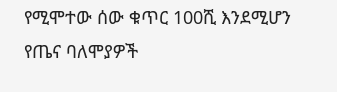የሚሞተው ሰው ቁጥር 100ሺ እንደሚሆን የጤና ባለሞያዎች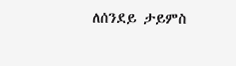ለሰንደይ ታይምስ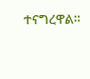ተናግረዋል።